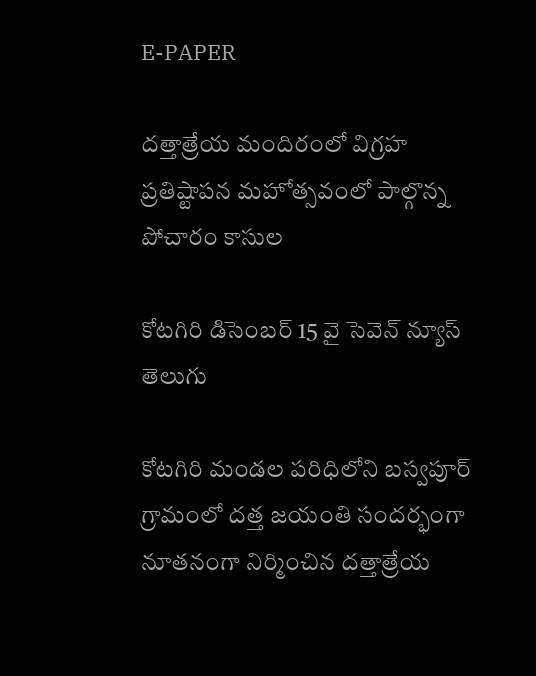E-PAPER

దత్తాత్రేయ మందిరంలో విగ్రహ ప్రతిష్టాపన మహోత్సవంలో పాల్గొన్న పోచారం కాసుల

కోటగిరి డిసెంబర్ 15 వై సెవెన్ న్యూస్ తెలుగు

కోటగిరి మండల పరిధిలోని బస్వపూర్ గ్రామంలో దత్త జయంతి సందర్భంగా నూతనంగా నిర్మించిన దత్తాత్రేయ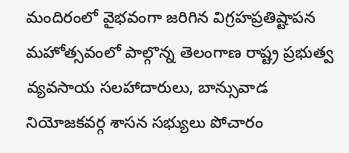మందిరంలో వైభవంగా జరిగిన విగ్రహప్రతిష్టాపన మహోత్సవంలో పాల్గొన్న తెలంగాణ రాష్ట్ర ప్రభుత్వ వ్యవసాయ సలహాదారులు, బాన్సువాడ నియోజకవర్గ శాసన సభ్యులు పోచారం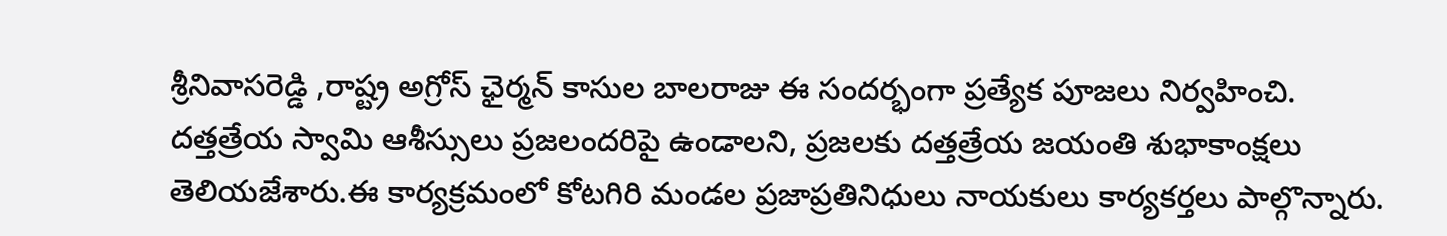శ్రీనివాసరెడ్డి ,రాష్ట్ర అగ్రోస్ ఛైర్మన్ కాసుల బాలరాజు ఈ సందర్భంగా ప్రత్యేక పూజలు నిర్వహించి. దత్తత్రేయ స్వామి ఆశీస్సులు ప్రజలందరిపై ఉండాలని, ప్రజలకు దత్తత్రేయ జయంతి శుభాకాంక్షలు తెలియజేశారు.ఈ కార్యక్రమంలో కోటగిరి మండల ప్రజాప్రతినిధులు నాయకులు కార్యకర్తలు పాల్గొన్నారు.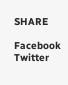SHARE

Facebook
Twitter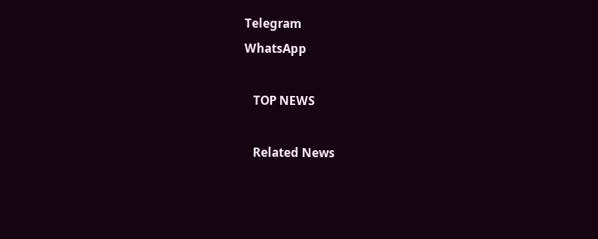Telegram
WhatsApp

   TOP NEWS

   Related News